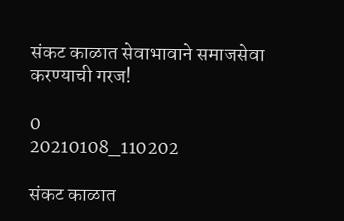संकट काळात सेवाभावाने समाजसेवा करण्याची गरज!

0
20210108_110202

संकट काळात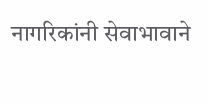नागरिकांनी सेवाभावाने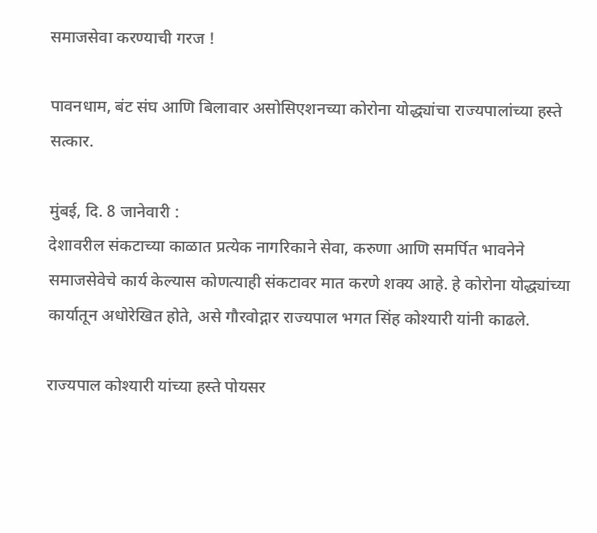समाजसेवा करण्याची गरज !

पावनधाम, बंट संघ आणि बिलावार असोसिएशनच्या कोरोना योद्ध्यांचा राज्यपालांच्या हस्ते सत्कार.

मुंबई, दि. 8 जानेवारी :
देशावरील संकटाच्या काळात प्रत्येक नागरिकाने सेवा, करुणा आणि समर्पित भावनेने समाजसेवेचे कार्य केल्यास कोणत्याही संकटावर मात करणे शक्य आहे. हे कोरोना योद्ध्यांच्या कार्यातून अधोरेखित होते, असे गौरवोद्गार राज्यपाल भगत सिंह कोश्यारी यांनी काढले.

राज्यपाल कोश्यारी यांच्या हस्ते पोयसर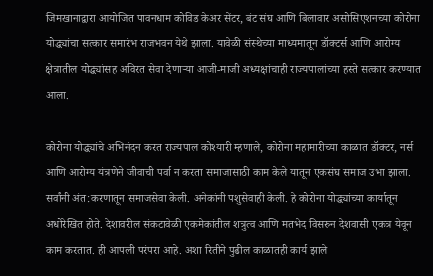जिमखानाद्वारा आयोजित पावनधाम कोविड केअर सेंटर, बंट संघ आणि बिलावार असोसिएशनच्या कोरोना योद्ध्यांचा सत्कार समारंभ राजभवन येथे झाला. यावेळी संस्थेच्या माध्यमातून डॉक्टर्स आणि आरोग्य क्षेत्रातील योद्ध्यांसह अविरत सेवा देणाऱ्या आजी-माजी अध्यक्षांचाही राज्यपालांच्या हस्ते सत्कार करण्यात आला.

कोरोना योद्ध्यांचे अभिनंदन करत राज्यपाल कोश्यारी म्हणाले, कोरोना महामारीच्या काळात डॉक्टर, नर्स आणि आरोग्य यंत्रणेने जीवाची पर्वा न करता समाजासाठी काम केले यातून एकसंघ समाज उभा झाला. सर्वांनी अंत:करणातून समाजसेवा केली. अनेकांनी पशुसेवाही केली. हे कोरोना योद्ध्यांच्या कार्यातून अधोरेखित होते. देशावरील संकटावेळी एकमेकांतील शत्रुत्व आणि मतभेद विसरुन देशवासी एकत्र येवून काम करतात. ही आपली परंपरा आहे. अशा रितीने पुढील काळातही कार्य झाले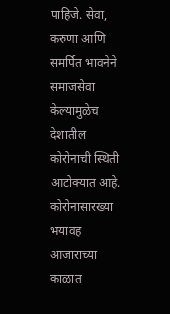पाहिजे. सेवा, करुणा आणि समर्पित भावनेने समाजसेवा केल्यामुळेच देशातील कोरोनाची स्थिती आटोक्यात आहे. कोरोनासारख्या भयावह आजाराच्या काळात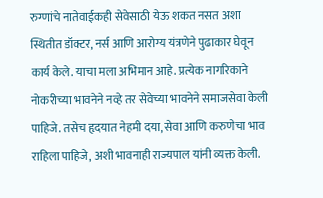रुग्णांचे नातेवाईकही सेवेसाठी येऊ शकत नसत अशा स्थितीत डॉक्टर, नर्स आणि आरोग्य यंत्रणेने पुढाकार घेवून कार्य केले. याचा मला अभिमान आहे. प्रत्येक नागरिकाने नोकरीच्या भावनेने नव्हे तर सेवेच्या भावनेने समाजसेवा केली पाहिजे. तसेच हृदयात नेहमी दया, सेवा आणि करुणेचा भाव राहिला पाहिजे, अशी भावनाही राज्यपाल यांनी व्यक्त केली.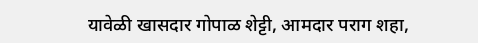यावेळी खासदार गोपाळ शेट्टी, आमदार पराग शहा,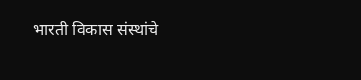भारती विकास संस्थांचे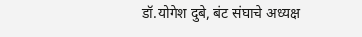डॉ.योगेश दुबे, बंट संघाचे अध्यक्ष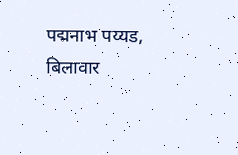पद्मनाभ पय्यड, बिलावार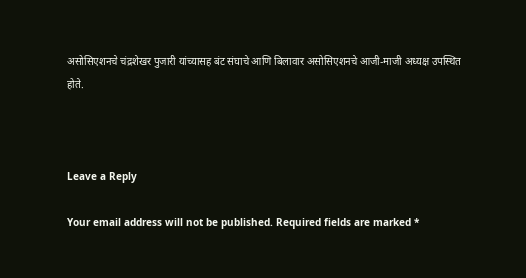असोसिएशनचे चंद्रशेखर पुजारी यांच्यासह बंट संघाचे आणि बिलावार असोसिएशनचे आजी-माजी अध्यक्ष उपस्थित होते.



Leave a Reply

Your email address will not be published. Required fields are marked *